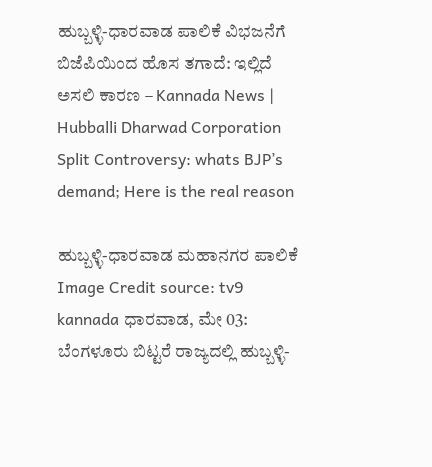ಹುಬ್ಬಳ್ಳಿ-ಧಾರವಾಡ ಪಾಲಿಕೆ ವಿಭಜನೆಗೆ ಬಿಜೆಪಿಯಿಂದ ಹೊಸ ತಗಾದೆ: ಇಲ್ಲಿದೆ ಅಸಲಿ ಕಾರಣ – Kannada News | Hubballi Dharwad Corporation Split Controversy: whats BJP’s demand; Here is the real reason

ಹುಬ್ಬಳ್ಳಿ-ಧಾರವಾಡ ಮಹಾನಗರ ಪಾಲಿಕೆ Image Credit source: tv9 kannada ಧಾರವಾಡ, ಮೇ 03: ಬೆಂಗಳೂರು ಬಿಟ್ಟರೆ ರಾಜ್ಯದಲ್ಲಿ ಹುಬ್ಬಳ್ಳಿ-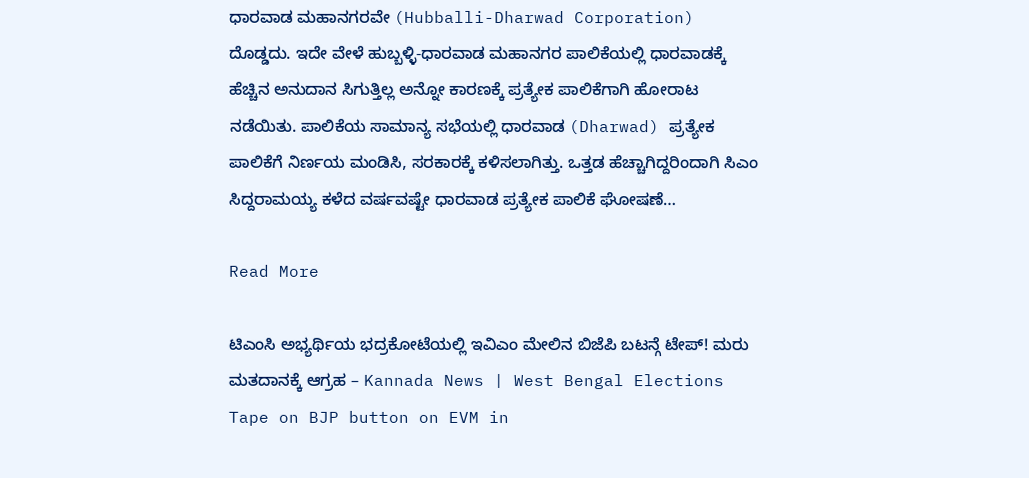ಧಾರವಾಡ ಮಹಾನಗರವೇ (Hubballi-Dharwad Corporation) ದೊಡ್ಡದು. ಇದೇ ವೇಳೆ ಹುಬ್ಬಳ್ಳಿ-ಧಾರವಾಡ ಮಹಾನಗರ ಪಾಲಿಕೆಯಲ್ಲಿ ಧಾರವಾಡಕ್ಕೆ ಹೆಚ್ಚಿನ ಅನುದಾನ ಸಿಗುತ್ತಿಲ್ಲ ಅನ್ನೋ ಕಾರಣಕ್ಕೆ ಪ್ರತ್ಯೇಕ ಪಾಲಿಕೆಗಾಗಿ ಹೋರಾಟ ನಡೆಯಿತು. ಪಾಲಿಕೆಯ ಸಾಮಾನ್ಯ ಸಭೆಯಲ್ಲಿ ಧಾರವಾಡ (Dharwad) ಪ್ರತ್ಯೇಕ ಪಾಲಿಕೆಗೆ ನಿರ್ಣಯ ಮಂಡಿಸಿ, ಸರಕಾರಕ್ಕೆ ಕಳಿಸಲಾಗಿತ್ತು. ಒತ್ತಡ ಹೆಚ್ಚಾಗಿದ್ದರಿಂದಾಗಿ ಸಿಎಂ ಸಿದ್ದರಾಮಯ್ಯ ಕಳೆದ ವರ್ಷವಷ್ಟೇ ಧಾರವಾಡ ಪ್ರತ್ಯೇಕ ಪಾಲಿಕೆ ಘೋಷಣೆ…

Read More

ಟಿಎಂಸಿ ಅಭ್ಯರ್ಥಿಯ ಭದ್ರಕೋಟೆಯಲ್ಲಿ ಇವಿಎಂ ಮೇಲಿನ ಬಿಜೆಪಿ ಬಟನ್ಗೆ ಟೇಪ್! ಮರು ಮತದಾನಕ್ಕೆ ಆಗ್ರಹ – Kannada News | West Bengal Elections Tape on BJP button on EVM in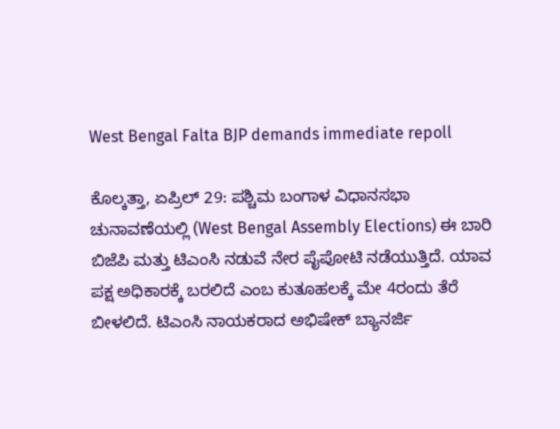West Bengal Falta BJP demands immediate repoll

ಕೊಲ್ಕತ್ತಾ, ಏಪ್ರಿಲ್ 29: ಪಶ್ಚಿಮ ಬಂಗಾಳ ವಿಧಾನಸಭಾ ಚುನಾವಣೆಯಲ್ಲಿ (West Bengal Assembly Elections) ಈ ಬಾರಿ ಬಿಜೆಪಿ ಮತ್ತು ಟಿಎಂಸಿ ನಡುವೆ ನೇರ ಪೈಪೋಟಿ ನಡೆಯುತ್ತಿದೆ. ಯಾವ ಪಕ್ಷ ಅಧಿಕಾರಕ್ಕೆ ಬರಲಿದೆ ಎಂಬ ಕುತೂಹಲಕ್ಕೆ ಮೇ 4ರಂದು ತೆರೆ ಬೀಳಲಿದೆ. ಟಿಎಂಸಿ ನಾಯಕರಾದ ಅಭಿಷೇಕ್ ಬ್ಯಾನರ್ಜಿ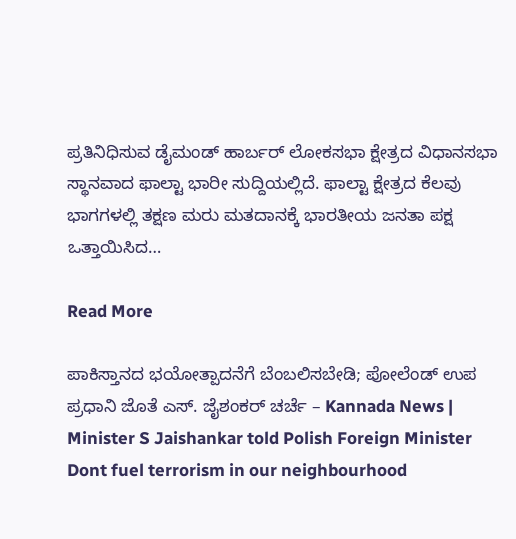ಪ್ರತಿನಿಧಿಸುವ ಡೈಮಂಡ್ ಹಾರ್ಬರ್ ಲೋಕಸಭಾ ಕ್ಷೇತ್ರದ ವಿಧಾನಸಭಾ ಸ್ಥಾನವಾದ ಫಾಲ್ಟಾ ಭಾರೀ ಸುದ್ದಿಯಲ್ಲಿದೆ. ಫಾಲ್ಟಾ ಕ್ಷೇತ್ರದ ಕೆಲವು ಭಾಗಗಳಲ್ಲಿ ತಕ್ಷಣ ಮರು ಮತದಾನಕ್ಕೆ ಭಾರತೀಯ ಜನತಾ ಪಕ್ಷ ಒತ್ತಾಯಿಸಿದ…

Read More

ಪಾಕಿಸ್ತಾನದ ಭಯೋತ್ಪಾದನೆಗೆ ಬೆಂಬಲಿಸಬೇಡಿ; ಪೋಲೆಂಡ್ ಉಪ ಪ್ರಧಾನಿ ಜೊತೆ ಎಸ್. ಜೈಶಂಕರ್ ಚರ್ಚೆ – Kannada News | Minister S Jaishankar told Polish Foreign Minister Dont fuel terrorism in our neighbourhood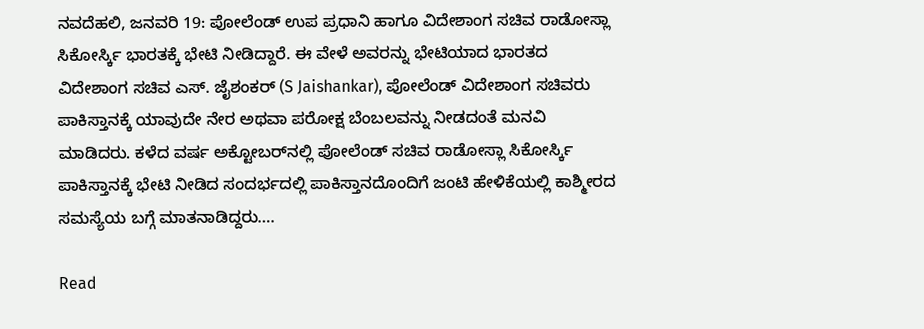ನವದೆಹಲಿ, ಜನವರಿ 19: ಪೋಲೆಂಡ್ ಉಪ ಪ್ರಧಾನಿ ಹಾಗೂ ವಿದೇಶಾಂಗ ಸಚಿವ ರಾಡೋಸ್ಲಾ ಸಿಕೋರ್ಸ್ಕಿ ಭಾರತಕ್ಕೆ ಭೇಟಿ ನೀಡಿದ್ದಾರೆ. ಈ ವೇಳೆ ಅವರನ್ನು ಭೇಟಿಯಾದ ಭಾರತದ ವಿದೇಶಾಂಗ ಸಚಿವ ಎಸ್. ಜೈಶಂಕರ್ (S Jaishankar), ಪೋಲೆಂಡ್ ವಿದೇಶಾಂಗ ಸಚಿವರು ಪಾಕಿಸ್ತಾನಕ್ಕೆ ಯಾವುದೇ ನೇರ ಅಥವಾ ಪರೋಕ್ಷ ಬೆಂಬಲವನ್ನು ನೀಡದಂತೆ ಮನವಿ ಮಾಡಿದರು. ಕಳೆದ ವರ್ಷ ಅಕ್ಟೋಬರ್‌ನಲ್ಲಿ ಪೋಲೆಂಡ್ ಸಚಿವ ರಾಡೋಸ್ಲಾ ಸಿಕೋರ್ಸ್ಕಿ ಪಾಕಿಸ್ತಾನಕ್ಕೆ ಭೇಟಿ ನೀಡಿದ ಸಂದರ್ಭದಲ್ಲಿ ಪಾಕಿಸ್ತಾನದೊಂದಿಗೆ ಜಂಟಿ ಹೇಳಿಕೆಯಲ್ಲಿ ಕಾಶ್ಮೀರದ ಸಮಸ್ಯೆಯ ಬಗ್ಗೆ ಮಾತನಾಡಿದ್ದರು….

Read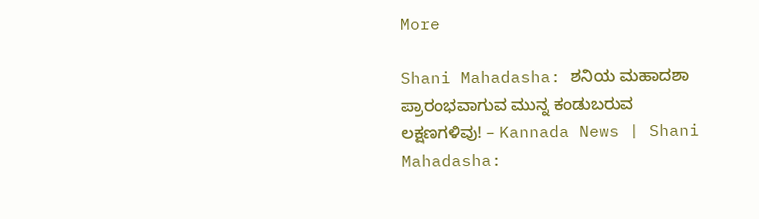More

Shani Mahadasha: ಶನಿಯ ಮಹಾದಶಾ ಪ್ರಾರಂಭವಾಗುವ ಮುನ್ನ ಕಂಡುಬರುವ ಲಕ್ಷಣಗಳಿವು! – Kannada News | Shani Mahadasha: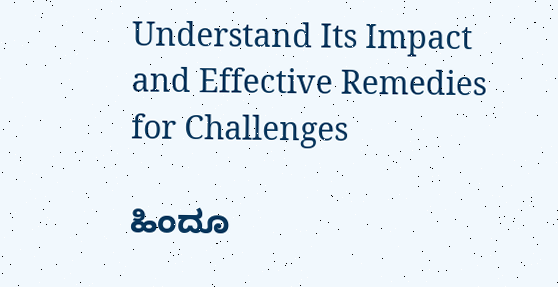Understand Its Impact and Effective Remedies for Challenges

ಹಿಂದೂ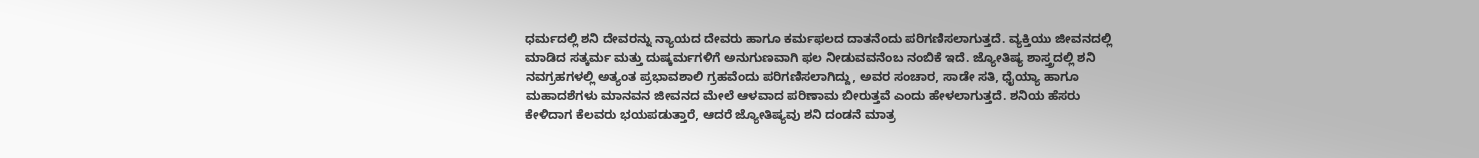ಧರ್ಮದಲ್ಲಿ ಶನಿ ದೇವರನ್ನು ನ್ಯಾಯದ ದೇವರು ಹಾಗೂ ಕರ್ಮಫಲದ ದಾತನೆಂದು ಪರಿಗಣಿಸಲಾಗುತ್ತದೆ. ವ್ಯಕ್ತಿಯು ಜೀವನದಲ್ಲಿ ಮಾಡಿದ ಸತ್ಕರ್ಮ ಮತ್ತು ದುಷ್ಕರ್ಮಗಳಿಗೆ ಅನುಗುಣವಾಗಿ ಫಲ ನೀಡುವವನೆಂಬ ನಂಬಿಕೆ ಇದೆ. ಜ್ಯೋತಿಷ್ಯ ಶಾಸ್ತ್ರದಲ್ಲಿ ಶನಿ ನವಗ್ರಹಗಳಲ್ಲಿ ಅತ್ಯಂತ ಪ್ರಭಾವಶಾಲಿ ಗ್ರಹವೆಂದು ಪರಿಗಣಿಸಲಾಗಿದ್ದು, ಅವರ ಸಂಚಾರ, ಸಾಡೇ ಸತಿ, ಧೈಯ್ಯಾ ಹಾಗೂ ಮಹಾದಶೆಗಳು ಮಾನವನ ಜೀವನದ ಮೇಲೆ ಆಳವಾದ ಪರಿಣಾಮ ಬೀರುತ್ತವೆ ಎಂದು ಹೇಳಲಾಗುತ್ತದೆ. ಶನಿಯ ಹೆಸರು ಕೇಳಿದಾಗ ಕೆಲವರು ಭಯಪಡುತ್ತಾರೆ, ಆದರೆ ಜ್ಯೋತಿಷ್ಯವು ಶನಿ ದಂಡನೆ ಮಾತ್ರ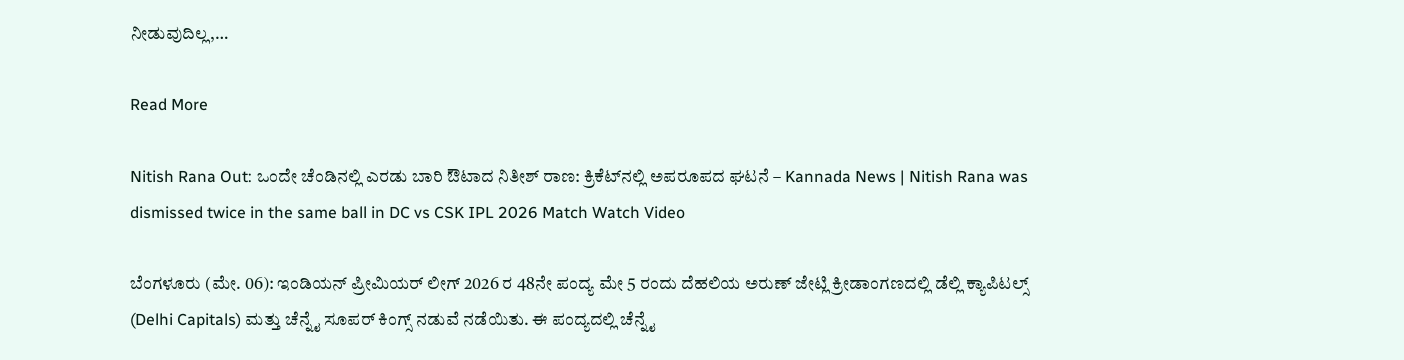ನೀಡುವುದಿಲ್ಲ,…

Read More

Nitish Rana Out: ಒಂದೇ ಚೆಂಡಿನಲ್ಲಿ ಎರಡು ಬಾರಿ ಔಟಾದ ನಿತೀಶ್ ರಾಣ: ಕ್ರಿಕೆಟ್‌ನಲ್ಲಿ ಅಪರೂಪದ ಘಟನೆ – Kannada News | Nitish Rana was dismissed twice in the same ball in DC vs CSK IPL 2026 Match Watch Video

ಬೆಂಗಳೂರು (ಮೇ. 06): ಇಂಡಿಯನ್ ಪ್ರೀಮಿಯರ್ ಲೀಗ್ 2026 ರ 48ನೇ ಪಂದ್ಯ ಮೇ 5 ರಂದು ದೆಹಲಿಯ ಅರುಣ್ ಜೇಟ್ಲಿ ಕ್ರೀಡಾಂಗಣದಲ್ಲಿ ಡೆಲ್ಲಿ ಕ್ಯಾಪಿಟಲ್ಸ್ (Delhi Capitals) ಮತ್ತು ಚೆನ್ನೈ ಸೂಪರ್ ಕಿಂಗ್ಸ್ ನಡುವೆ ನಡೆಯಿತು. ಈ ಪಂದ್ಯದಲ್ಲಿ ಚೆನ್ನೈ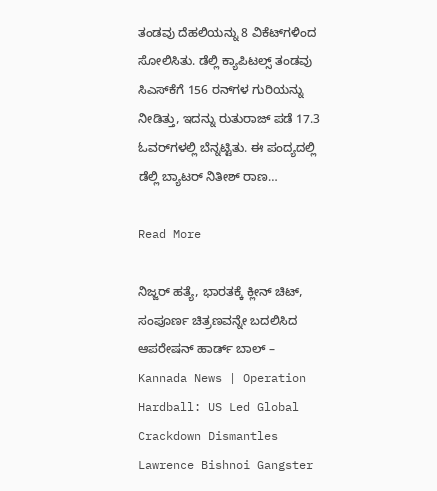ತಂಡವು ದೆಹಲಿಯನ್ನು 8 ವಿಕೆಟ್‌ಗಳಿಂದ ಸೋಲಿಸಿತು. ಡೆಲ್ಲಿ ಕ್ಯಾಪಿಟಲ್ಸ್ ತಂಡವು ಸಿಎಸ್‌ಕೆಗೆ 156 ರನ್‌ಗಳ ಗುರಿಯನ್ನು ನೀಡಿತ್ತು, ಇದನ್ನು ರುತುರಾಜ್ ಪಡೆ 17.3 ಓವರ್‌ಗಳಲ್ಲಿ ಬೆನ್ನಟ್ಟಿತು. ಈ ಪಂದ್ಯದಲ್ಲಿ ಡೆಲ್ಲಿ ಬ್ಯಾಟರ್ ನಿತೀಶ್ ರಾಣ…

Read More

ನಿಜ್ಜರ್ ಹತ್ಯೆ, ಭಾರತಕ್ಕೆ ಕ್ಲೀನ್ ಚಿಟ್, ಸಂಪೂರ್ಣ ಚಿತ್ರಣವನ್ನೇ ಬದಲಿಸಿದ ಆಪರೇಷನ್ ಹಾರ್ಡ್ ಬಾಲ್ – Kannada News | Operation Hardball: US Led Global Crackdown Dismantles Lawrence Bishnoi Gangster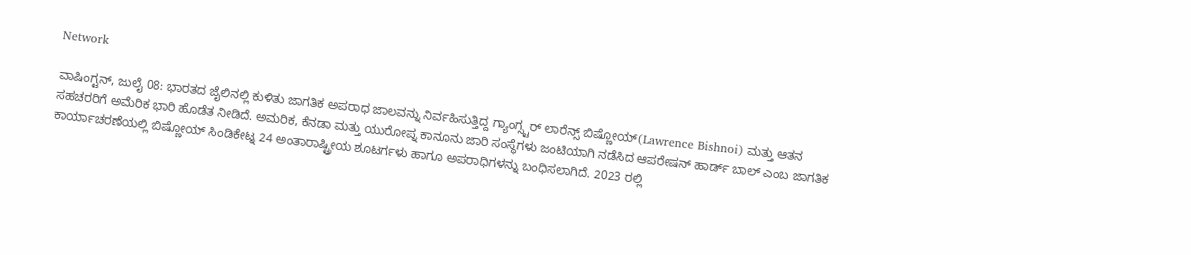Network

ವಾಷಿಂಗ್ಟನ್, ಜುಲೈ 08: ಭಾರತದ ಜೈಲಿನಲ್ಲಿ ಕುಳಿತು ಜಾಗತಿಕ ಅಪರಾಧ ಜಾಲವನ್ನು ನಿರ್ವಹಿಸುತ್ತಿದ್ದ ಗ್ಯಾಂಗ್ಸ್ಟರ್ ಲಾರೆನ್ಸ್ ಬಿಷ್ಣೋಯ್(Lawrence Bishnoi) ಮತ್ತು ಆತನ ಸಹಚರರಿಗೆ ಅಮೆರಿಕ ಭಾರಿ ಹೊಡೆತ ನೀಡಿದೆ. ಅಮರಿಕ, ಕೆನಡಾ ಮತ್ತು ಯುರೋಪ್ನ ಕಾನೂನು ಜಾರಿ ಸಂಸ್ಥೆಗಳು ಜಂಟಿಯಾಗಿ ನಡೆಸಿದ ಆಪರೇಷನ್ ಹಾರ್ಡ್ ಬಾಲ್ ಎಂಬ ಜಾಗತಿಕ ಕಾರ್ಯಾಚರಣೆಯಲ್ಲಿ ಬಿಷ್ಣೋಯ್ ಸಿಂಡಿಕೇಟ್ನ 24 ಅಂತಾರಾಷ್ಟ್ರೀಯ ಶೂಟರ್ಗಳು ಹಾಗೂ ಅಪರಾಧಿಗಳನ್ನು ಬಂಧಿಸಲಾಗಿದೆ. 2023 ರಲ್ಲಿ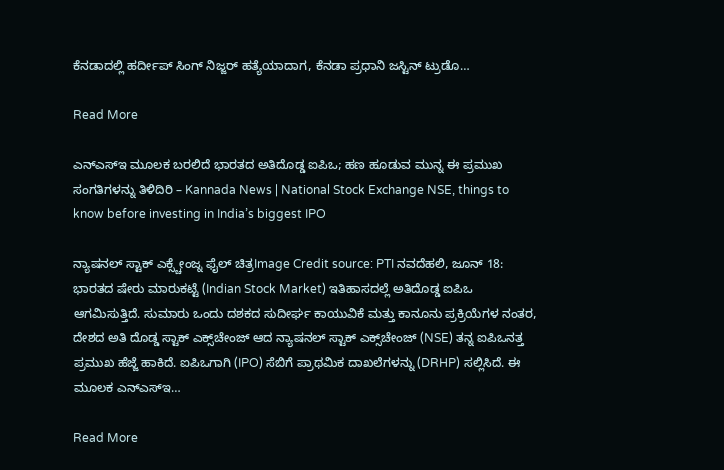ಕೆನಡಾದಲ್ಲಿ ಹರ್ದೀಪ್ ಸಿಂಗ್ ನಿಜ್ಜರ್ ಹತ್ಯೆಯಾದಾಗ, ಕೆನಡಾ ಪ್ರಧಾನಿ ಜಸ್ಟಿನ್ ಟ್ರುಡೊ…

Read More

ಎನ್ಎಸ್ಇ ಮೂಲಕ ಬರಲಿದೆ ಭಾರತದ ಅತಿದೊಡ್ಡ ಐಪಿಒ; ಹಣ ಹೂಡುವ ಮುನ್ನ ಈ ಪ್ರಮುಖ ಸಂಗತಿಗಳನ್ನು ತಿಳಿದಿರಿ – Kannada News | National Stock Exchange NSE, things to know before investing in India’s biggest IPO

ನ್ಯಾಷನಲ್ ಸ್ಟಾಕ್ ಎಕ್ಸ್ಚೇಂಜ್ನ ಫೈಲ್ ಚಿತ್ರImage Credit source: PTI ನವದೆಹಲಿ, ಜೂನ್ 18: ಭಾರತದ ಷೇರು ಮಾರುಕಟ್ಟೆ (Indian Stock Market) ಇತಿಹಾಸದಲ್ಲೆ ಅತಿದೊಡ್ಡ ಐಪಿಒ ಆಗಮಿಸುತ್ತಿದೆ. ಸುಮಾರು ಒಂದು ದಶಕದ ಸುದೀರ್ಘ ಕಾಯುವಿಕೆ ಮತ್ತು ಕಾನೂನು ಪ್ರಕ್ರಿಯೆಗಳ ನಂತರ, ದೇಶದ ಅತಿ ದೊಡ್ಡ ಸ್ಟಾಕ್ ಎಕ್ಸ್‌ಚೇಂಜ್ ಆದ ನ್ಯಾಷನಲ್ ಸ್ಟಾಕ್ ಎಕ್ಸ್‌ಚೇಂಜ್ (NSE) ತನ್ನ ಐಪಿಒನತ್ತ ಪ್ರಮುಖ ಹೆಜ್ಜೆ ಹಾಕಿದೆ. ಐಪಿಒಗಾಗಿ (IPO) ಸೆಬಿಗೆ ಪ್ರಾಥಮಿಕ ದಾಖಲೆಗಳನ್ನು (DRHP) ಸಲ್ಲಿಸಿದೆ. ಈ ಮೂಲಕ ಎನ್‌ಎಸ್‌ಇ…

Read More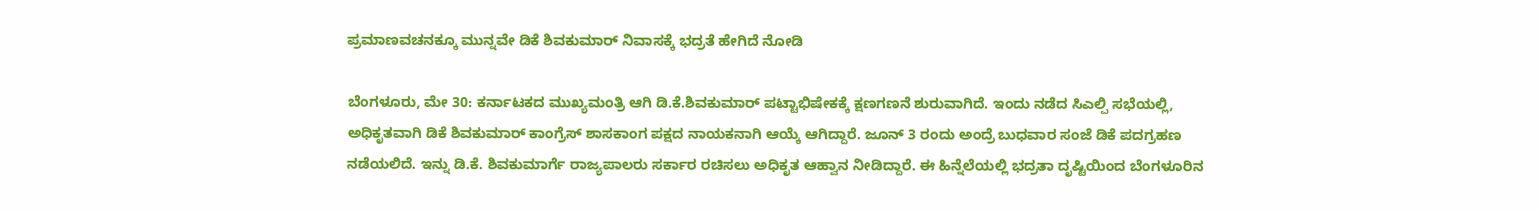ಪ್ರಮಾಣವಚನಕ್ಕೂ ಮುನ್ನವೇ ಡಿಕೆ ಶಿವಕುಮಾರ್ ನಿವಾಸಕ್ಕೆ ಭದ್ರತೆ ಹೇಗಿದೆ ನೋಡಿ

ಬೆಂಗಳೂರು, ಮೇ 30: ಕರ್ನಾಟಕದ ಮುಖ್ಯಮಂತ್ರಿ ಆಗಿ ಡಿ.ಕೆ.ಶಿವಕುಮಾರ್ ಪಟ್ಟಾಭಿಷೇಕಕ್ಕೆ ಕ್ಷಣಗಣನೆ ಶುರುವಾಗಿದೆ. ಇಂದು ನಡೆದ ಸಿಎಲ್ಪಿ ಸಭೆಯಲ್ಲಿ, ಅಧಿಕೃತವಾಗಿ ಡಿಕೆ ಶಿವಕುಮಾರ್ ಕಾಂಗ್ರೆಸ್ ಶಾಸಕಾಂಗ ಪಕ್ಷದ ನಾಯಕನಾಗಿ ಆಯ್ಕೆ ಆಗಿದ್ದಾರೆ. ಜೂನ್ 3 ರಂದು ಅಂದ್ರೆ ಬುಧವಾರ ಸಂಜೆ ಡಿಕೆ ಪದಗ್ರಹಣ ನಡೆಯಲಿದೆ. ಇನ್ನು ಡಿ.ಕೆ. ಶಿವಕುಮಾರ್ಗೆ ರಾಜ್ಯಪಾಲರು ಸರ್ಕಾರ ರಚಿಸಲು ಅಧಿಕೃತ ಆಹ್ವಾನ ನೀಡಿದ್ದಾರೆ. ಈ ಹಿನ್ನೆಲೆಯಲ್ಲಿ ಭದ್ರತಾ ದೃಷ್ಟಿಯಿಂದ ಬೆಂಗಳೂರಿನ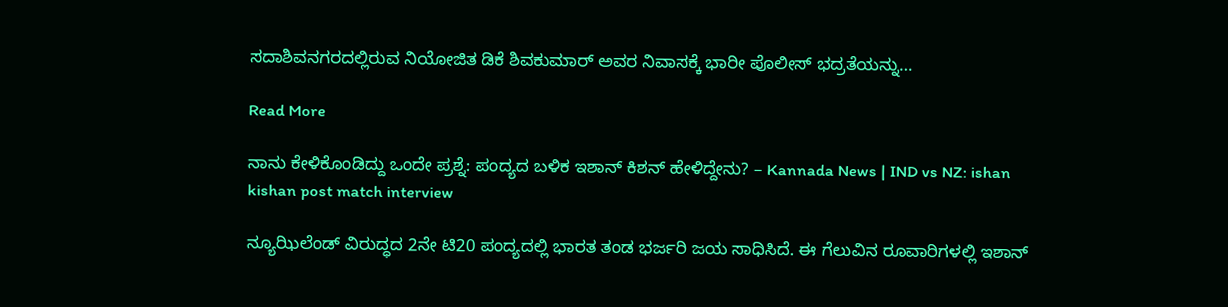ಸದಾಶಿವನಗರದಲ್ಲಿರುವ ನಿಯೋಜಿತ ಡಿಕೆ ಶಿವಕುಮಾರ್ ಅವರ ನಿವಾಸಕ್ಕೆ ಭಾರೀ ಪೊಲೀಸ್ ಭದ್ರತೆಯನ್ನು…

Read More

ನಾನು ಕೇಳಿಕೊಂಡಿದ್ದು ಒಂದೇ ಪ್ರಶ್ನೆ: ಪಂದ್ಯದ ಬಳಿಕ ಇಶಾನ್ ಕಿಶನ್ ಹೇಳಿದ್ದೇನು? – Kannada News | IND vs NZ: ishan kishan post match interview

ನ್ಯೂಝಿಲೆಂಡ್ ವಿರುದ್ಧದ 2ನೇ ಟಿ20 ಪಂದ್ಯದಲ್ಲಿ ಭಾರತ ತಂಡ ಭರ್ಜರಿ ಜಯ ಸಾಧಿಸಿದೆ. ಈ ಗೆಲುವಿನ ರೂವಾರಿಗಳಲ್ಲಿ ಇಶಾನ್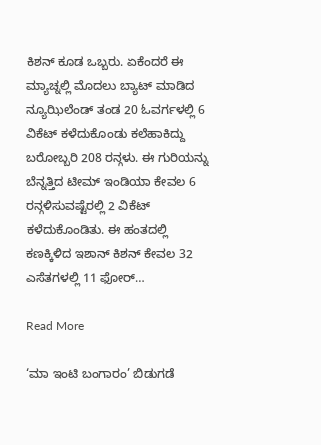ಕಿಶನ್ ಕೂಡ ಒಬ್ಬರು. ಏಕೆಂದರೆ ಈ ಮ್ಯಾಚ್ನಲ್ಲಿ ಮೊದಲು ಬ್ಯಾಟ್ ಮಾಡಿದ ನ್ಯೂಝಿಲೆಂಡ್ ತಂಡ 20 ಓವರ್ಗಳಲ್ಲಿ 6 ವಿಕೆಟ್ ಕಳೆದುಕೊಂಡು ಕಲೆಹಾಕಿದ್ದು ಬರೋಬ್ಬರಿ 208 ರನ್ಗಳು. ಈ ಗುರಿಯನ್ನು ಬೆನ್ನತ್ತಿದ ಟೀಮ್ ಇಂಡಿಯಾ ಕೇವಲ 6 ರನ್ಗಳಿಸುವಷ್ಟೆರಲ್ಲಿ 2 ವಿಕೆಟ್ ಕಳೆದುಕೊಂಡಿತು. ಈ ಹಂತದಲ್ಲಿ ಕಣಕ್ಕಿಳಿದ ಇಶಾನ್ ಕಿಶನ್ ಕೇವಲ 32 ಎಸೆತಗಳಲ್ಲಿ 11 ಫೋರ್…

Read More

‘ಮಾ ಇಂಟಿ ಬಂಗಾರಂ’ ಬಿಡುಗಡೆ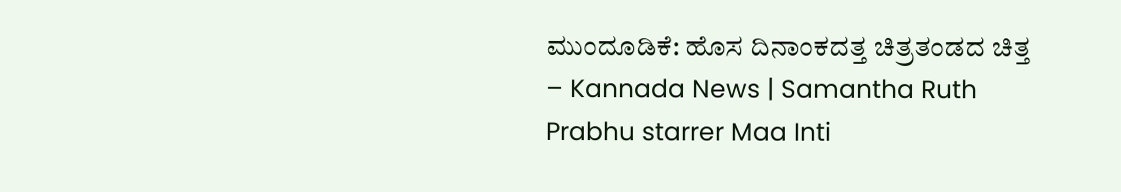ಮುಂದೂಡಿಕೆ: ಹೊಸ ದಿನಾಂಕದತ್ತ ಚಿತ್ರತಂಡದ ಚಿತ್ತ – Kannada News | Samantha Ruth Prabhu starrer Maa Inti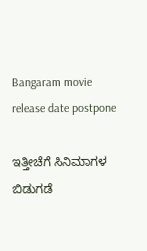Bangaram movie release date postpone

ಇತ್ತೀಚೆಗೆ ಸಿನಿಮಾಗಳ ಬಿಡುಗಡೆ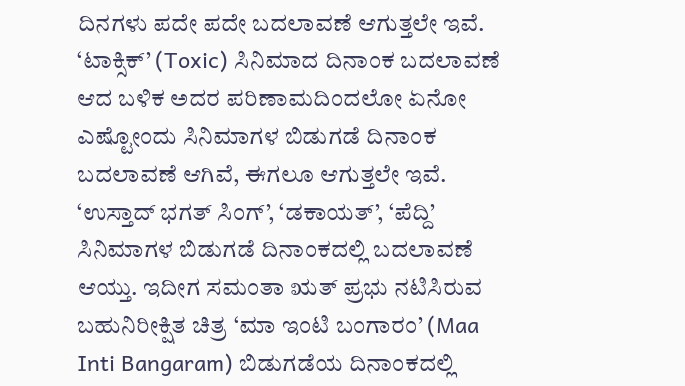ದಿನಗಳು ಪದೇ ಪದೇ ಬದಲಾವಣೆ ಆಗುತ್ತಲೇ ಇವೆ. ‘ಟಾಕ್ಸಿಕ್’ (Toxic) ಸಿನಿಮಾದ ದಿನಾಂಕ ಬದಲಾವಣೆ ಆದ ಬಳಿಕ ಅದರ ಪರಿಣಾಮದಿಂದಲೋ ಏನೋ ಎಷ್ಟೋಂದು ಸಿನಿಮಾಗಳ ಬಿಡುಗಡೆ ದಿನಾಂಕ ಬದಲಾವಣೆ ಆಗಿವೆ, ಈಗಲೂ ಆಗುತ್ತಲೇ ಇವೆ. ‘ಉಸ್ತಾದ್ ಭಗತ್ ಸಿಂಗ್’, ‘ಡಕಾಯತ್’, ‘ಪೆದ್ದಿ’ ಸಿನಿಮಾಗಳ ಬಿಡುಗಡೆ ದಿನಾಂಕದಲ್ಲಿ ಬದಲಾವಣೆ ಆಯ್ತು. ಇದೀಗ ಸಮಂತಾ ಋತ್ ಪ್ರಭು ನಟಿಸಿರುವ ಬಹುನಿರೀಕ್ಷಿತ ಚಿತ್ರ ‘ಮಾ ಇಂಟಿ ಬಂಗಾರಂ’ (Maa Inti Bangaram) ಬಿಡುಗಡೆಯ ದಿನಾಂಕದಲ್ಲಿ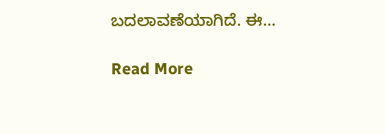ಬದಲಾವಣೆಯಾಗಿದೆ. ಈ…

Read More